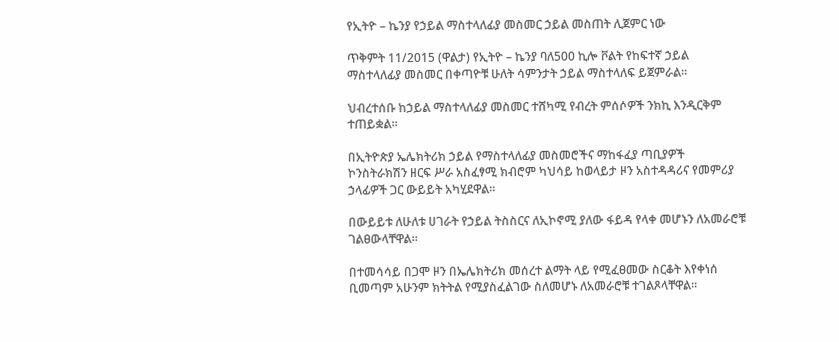የኢትዮ – ኬንያ የኃይል ማስተላለፊያ መስመር ኃይል መስጠት ሊጀምር ነው

ጥቅምት 11/2015 (ዋልታ) የኢትዮ – ኬንያ ባለ500 ኪሎ ቮልት የከፍተኛ ኃይል ማስተላለፊያ መስመር በቀጣዮቹ ሁለት ሳምንታት ኃይል ማስተላለፍ ይጀምራል።

ህብረተሰቡ ከኃይል ማስተላለፊያ መስመር ተሸካሚ የብረት ምሰሶዎች ንክኪ እንዲርቅም ተጠይቋል።

በኢትዮጵያ ኤሌክትሪክ ኃይል የማስተላለፊያ መስመሮችና ማከፋፈያ ጣቢያዎች ኮንስትራክሽን ዘርፍ ሥራ አስፈፃሚ ክብሮም ካህሳይ ከወላይታ ዞን አስተዳዳሪና የመምሪያ ኃላፊዎች ጋር ውይይት አካሂደዋል፡፡

በውይይቱ ለሁለቱ ሀገራት የኃይል ትስስርና ለኢኮኖሚ ያለው ፋይዳ የላቀ መሆኑን ለአመራሮቹ ገልፀውላቸዋል፡፡

በተመሳሳይ በጋሞ ዞን በኤሌክትሪክ መሰረተ ልማት ላይ የሚፈፀመው ስርቆት እየቀነሰ ቢመጣም አሁንም ክትትል የሚያስፈልገው ስለመሆኑ ለአመራሮቹ ተገልጾላቸዋል፡፡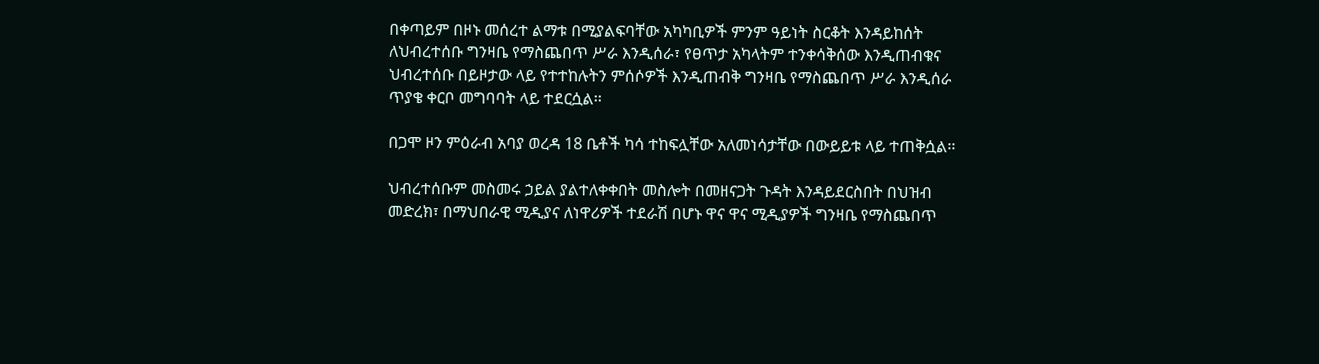በቀጣይም በዞኑ መሰረተ ልማቱ በሚያልፍባቸው አካካቢዎች ምንም ዓይነት ስርቆት እንዳይከሰት ለህብረተሰቡ ግንዛቤ የማስጨበጥ ሥራ እንዲሰራ፣ የፀጥታ አካላትም ተንቀሳቅሰው እንዲጠብቁና ህብረተሰቡ በይዞታው ላይ የተተከሉትን ምሰሶዎች እንዲጠብቅ ግንዛቤ የማስጨበጥ ሥራ እንዲሰራ ጥያቄ ቀርቦ መግባባት ላይ ተደርሷል፡፡

በጋሞ ዞን ምዕራብ አባያ ወረዳ 18 ቤቶች ካሳ ተከፍሏቸው አለመነሳታቸው በውይይቱ ላይ ተጠቅሷል፡፡

ህብረተሰቡም መስመሩ ኃይል ያልተለቀቀበት መስሎት በመዘናጋት ጉዳት እንዳይደርስበት በህዝብ መድረክ፣ በማህበራዊ ሚዲያና ለነዋሪዎች ተደራሽ በሆኑ ዋና ዋና ሚዲያዎች ግንዛቤ የማስጨበጥ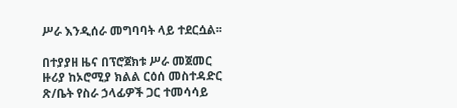ሥራ እንዲሰራ መግባባት ላይ ተደርሷል፡፡

በተያያዘ ዜና በፕሮጀክቱ ሥራ መጀመር ዙሪያ ከኦሮሚያ ክልል ርዕሰ መስተዳድር ጽ/ቤት የስራ ኃላፊዎች ጋር ተመሳሳይ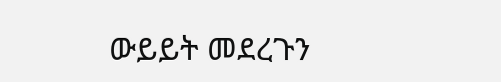ውይይት መደረጉን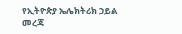የኢትዮጵያ ኤሌክትሪክ ኃይል መረጃ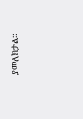ያመለክታል።